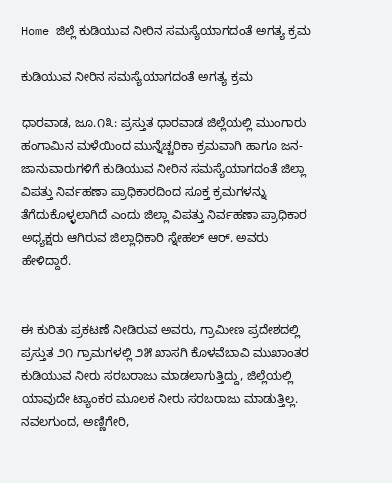Home ಜಿಲ್ಲೆ ಕುಡಿಯುವ ನೀರಿನ ಸಮಸ್ಯೆಯಾಗದಂತೆ ಅಗತ್ಯ ಕ್ರಮ

ಕುಡಿಯುವ ನೀರಿನ ಸಮಸ್ಯೆಯಾಗದಂತೆ ಅಗತ್ಯ ಕ್ರಮ

ಧಾರವಾಡ, ಜೂ.೧೩: ಪ್ರಸ್ತುತ ಧಾರವಾಡ ಜಿಲ್ಲೆಯಲ್ಲಿ ಮುಂಗಾರು ಹಂಗಾಮಿನ ಮಳೆಯಿಂದ ಮುನ್ನೆಚ್ಚರಿಕಾ ಕ್ರಮವಾಗಿ ಹಾಗೂ ಜನ-ಜಾನುವಾರುಗಳಿಗೆ ಕುಡಿಯುವ ನೀರಿನ ಸಮಸ್ಯೆಯಾಗದಂತೆ ಜಿಲ್ಲಾ ವಿಪತ್ತು ನಿರ್ವಹಣಾ ಪ್ರಾಧಿಕಾರದಿಂದ ಸೂಕ್ತ ಕ್ರಮಗಳನ್ನು ತೆಗೆದುಕೊಳ್ಳಲಾಗಿದೆ ಎಂದು ಜಿಲ್ಲಾ ವಿಪತ್ತು ನಿರ್ವಹಣಾ ಪ್ರಾಧಿಕಾರ ಅಧ್ಯಕ್ಷರು ಆಗಿರುವ ಜಿಲ್ಲಾಧಿಕಾರಿ ಸ್ನೇಹಲ್ ಆರ್. ಅವರು ಹೇಳಿದ್ದಾರೆ.


ಈ ಕುರಿತು ಪ್ರಕಟಣೆ ನೀಡಿರುವ ಅವರು, ಗ್ರಾಮೀಣ ಪ್ರದೇಶದಲ್ಲಿ ಪ್ರಸ್ತುತ ೨೧ ಗ್ರಾಮಗಳಲ್ಲಿ ೨೫ ಖಾಸಗಿ ಕೊಳವೆಬಾವಿ ಮುಖಾಂತರ ಕುಡಿಯುವ ನೀರು ಸರಬರಾಜು ಮಾಡಲಾಗುತ್ತಿದ್ದು, ಜಿಲ್ಲೆಯಲ್ಲಿ ಯಾವುದೇ ಟ್ಯಾಂಕರ ಮೂಲಕ ನೀರು ಸರಬರಾಜು ಮಾಡುತ್ತಿಲ್ಲ. ನವಲಗುಂದ, ಅಣ್ಣಿಗೇರಿ,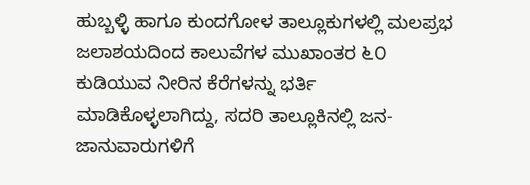ಹುಬ್ಬಳ್ಳಿ ಹಾಗೂ ಕುಂದಗೋಳ ತಾಲ್ಲೂಕುಗಳಲ್ಲಿ ಮಲಪ್ರಭ ಜಲಾಶಯದಿಂದ ಕಾಲುವೆಗಳ ಮುಖಾಂತರ ೬೦ ಕುಡಿಯುವ ನೀರಿನ ಕೆರೆಗಳನ್ನು ಭರ್ತಿ ಮಾಡಿಕೊಳ್ಳಲಾಗಿದ್ದು, ಸದರಿ ತಾಲ್ಲೂಕಿನಲ್ಲಿ ಜನ-ಜಾನುವಾರುಗಳಿಗೆ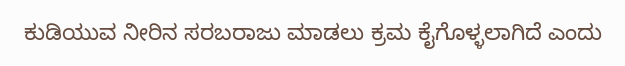ಕುಡಿಯುವ ನೀರಿನ ಸರಬರಾಜು ಮಾಡಲು ಕ್ರಮ ಕೈಗೊಳ್ಳಲಾಗಿದೆ ಎಂದು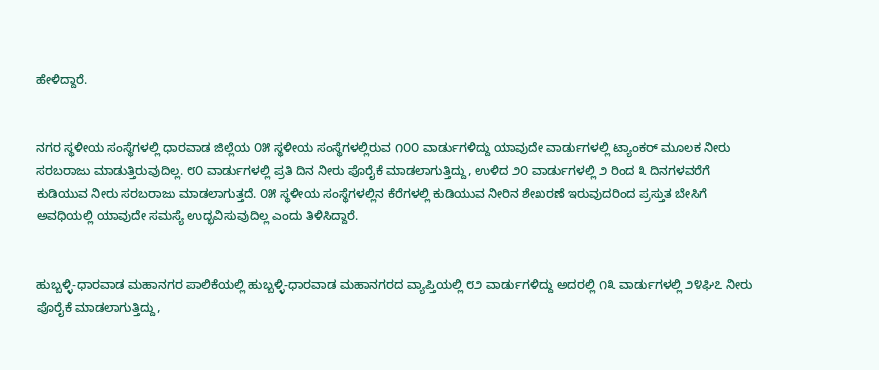ಹೇಳಿದ್ದಾರೆ.


ನಗರ ಸ್ಥಳೀಯ ಸಂಸ್ಥೆಗಳಲ್ಲಿ ಧಾರವಾಡ ಜಿಲ್ಲೆಯ ೦೫ ಸ್ಥಳೀಯ ಸಂಸ್ಥೆಗಳಲ್ಲಿರುವ ೧೦೦ ವಾರ್ಡುಗಳಿದ್ದು ಯಾವುದೇ ವಾರ್ಡುಗಳಲ್ಲಿ ಟ್ಯಾಂಕರ್ ಮೂಲಕ ನೀರು ಸರಬರಾಜು ಮಾಡುತ್ತಿರುವುದಿಲ್ಲ. ೮೦ ವಾರ್ಡುಗಳಲ್ಲಿ ಪ್ರತಿ ದಿನ ನೀರು ಪೊರೈಕೆ ಮಾಡಲಾಗುತ್ತಿದ್ದು, ಉಳಿದ ೨೦ ವಾರ್ಡುಗಳಲ್ಲಿ ೨ ರಿಂದ ೩ ದಿನಗಳವರೆಗೆ ಕುಡಿಯುವ ನೀರು ಸರಬರಾಜು ಮಾಡಲಾಗುತ್ತದೆ. ೦೫ ಸ್ಥಳೀಯ ಸಂಸ್ಥೆಗಳಲ್ಲಿನ ಕೆರೆಗಳಲ್ಲಿ ಕುಡಿಯುವ ನೀರಿನ ಶೇಖರಣೆ ಇರುವುದರಿಂದ ಪ್ರಸ್ತುತ ಬೇಸಿಗೆ ಅವಧಿಯಲ್ಲಿ ಯಾವುದೇ ಸಮಸ್ಯೆ ಉದ್ಭವಿಸುವುದಿಲ್ಲ ಎಂದು ತಿಳಿಸಿದ್ದಾರೆ.


ಹುಬ್ಬಳ್ಳಿ-ಧಾರವಾಡ ಮಹಾನಗರ ಪಾಲಿಕೆಯಲ್ಲಿ ಹುಬ್ಬಳ್ಳಿ-ಧಾರವಾಡ ಮಹಾನಗರದ ವ್ಯಾಪ್ತಿಯಲ್ಲಿ ೮೨ ವಾರ್ಡುಗಳಿದ್ದು ಅದರಲ್ಲಿ ೧೩ ವಾರ್ಡುಗಳಲ್ಲಿ ೨೪ಘಿ೭ ನೀರು ಪೊರೈಕೆ ಮಾಡಲಾಗುತ್ತಿದ್ದು,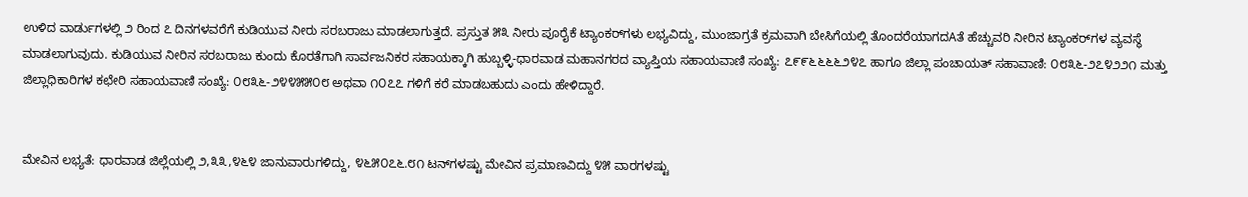ಉಳಿದ ವಾರ್ಡುಗಳಲ್ಲಿ ೨ ರಿಂದ ೭ ದಿನಗಳವರೆಗೆ ಕುಡಿಯುವ ನೀರು ಸರಬರಾಜು ಮಾಡಲಾಗುತ್ತದೆ. ಪ್ರಸ್ತುತ ೫೩ ನೀರು ಪೂರೈಕೆ ಟ್ಯಾಂಕರ್‌ಗಳು ಲಭ್ಯವಿದ್ದು, ಮುಂಜಾಗ್ರತೆ ಕ್ರಮವಾಗಿ ಬೇಸಿಗೆಯಲ್ಲಿ ತೊಂದರೆಯಾಗದAತೆ ಹೆಚ್ಚುವರಿ ನೀರಿನ ಟ್ಯಾಂಕರ್‌ಗಳ ವ್ಯವಸ್ಥೆ ಮಾಡಲಾಗುವುದು. ಕುಡಿಯುವ ನೀರಿನ ಸರಬರಾಜು ಕುಂದು ಕೊರತೆಗಾಗಿ ಸಾರ್ವಜನಿಕರ ಸಹಾಯಕ್ಕಾಗಿ ಹುಬ್ಬಳ್ಳಿ-ಧಾರವಾಡ ಮಹಾನಗರದ ವ್ಯಾಪ್ತಿಯ ಸಹಾಯವಾಣಿ ಸಂಖ್ಯೆ: ೭೯೯೬೬೬೬೨೪೭ ಹಾಗೂ ಜಿಲ್ಲಾ ಪಂಚಾಯತ್ ಸಹಾವಾಣಿ: ೦೮೩೬-೨೭೪೨೨೧ ಮತ್ತು ಜಿಲ್ಲಾಧಿಕಾರಿಗಳ ಕಛೇರಿ ಸಹಾಯವಾಣಿ ಸಂಖ್ಯೆ: ೦೮೩೬-೨೪೪೫೫೦೮ ಅಥವಾ ೧೦೭೭ ಗಳಿಗೆ ಕರೆ ಮಾಡಬಹುದು ಎಂದು ಹೇಳಿದ್ದಾರೆ.


ಮೇವಿನ ಲಭ್ಯತೆ: ಧಾರವಾಡ ಜಿಲ್ಲೆಯಲ್ಲಿ ೨,೩೩,೪೬೪ ಜಾನುವಾರುಗಳಿದ್ದು, ೪೬೫೦೭೬.೮೧ ಟನ್‌ಗಳಷ್ಟು ಮೇವಿನ ಪ್ರಮಾಣವಿದ್ದು ೪೫ ವಾರಗಳಷ್ಟು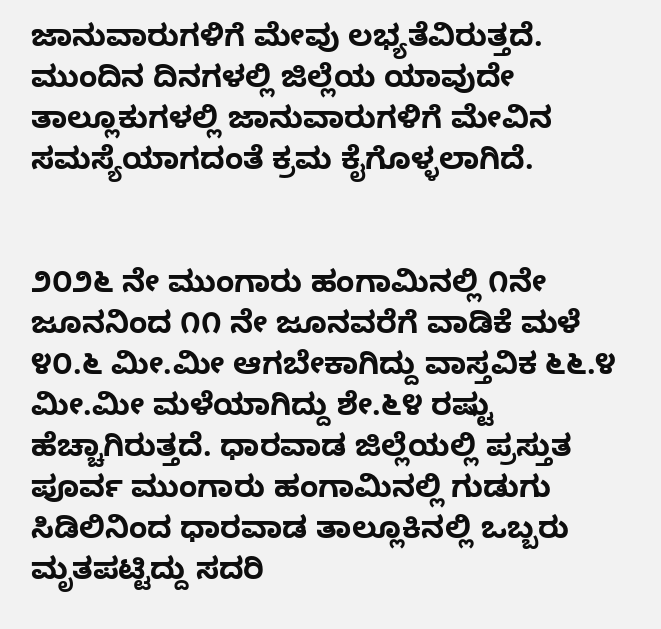ಜಾನುವಾರುಗಳಿಗೆ ಮೇವು ಲಭ್ಯತೆವಿರುತ್ತದೆ. ಮುಂದಿನ ದಿನಗಳಲ್ಲಿ ಜಿಲ್ಲೆಯ ಯಾವುದೇ ತಾಲ್ಲೂಕುಗಳಲ್ಲಿ ಜಾನುವಾರುಗಳಿಗೆ ಮೇವಿನ ಸಮಸ್ಯೆಯಾಗದಂತೆ ಕ್ರಮ ಕೈಗೊಳ್ಳಲಾಗಿದೆ.


೨೦೨೬ ನೇ ಮುಂಗಾರು ಹಂಗಾಮಿನಲ್ಲಿ ೧ನೇ ಜೂನನಿಂದ ೧೧ ನೇ ಜೂನವರೆಗೆ ವಾಡಿಕೆ ಮಳೆ ೪೦.೬ ಮೀ.ಮೀ ಆಗಬೇಕಾಗಿದ್ದು ವಾಸ್ತವಿಕ ೬೬.೪ ಮೀ.ಮೀ ಮಳೆಯಾಗಿದ್ದು ಶೇ.೬೪ ರಷ್ಟು ಹೆಚ್ಚಾಗಿರುತ್ತದೆ. ಧಾರವಾಡ ಜಿಲ್ಲೆಯಲ್ಲಿ ಪ್ರಸ್ತುತ ಪೂರ್ವ ಮುಂಗಾರು ಹಂಗಾಮಿನಲ್ಲಿ ಗುಡುಗು ಸಿಡಿಲಿನಿಂದ ಧಾರವಾಡ ತಾಲ್ಲೂಕಿನಲ್ಲಿ ಒಬ್ಬರು ಮೃತಪಟ್ಟಿದ್ದು ಸದರಿ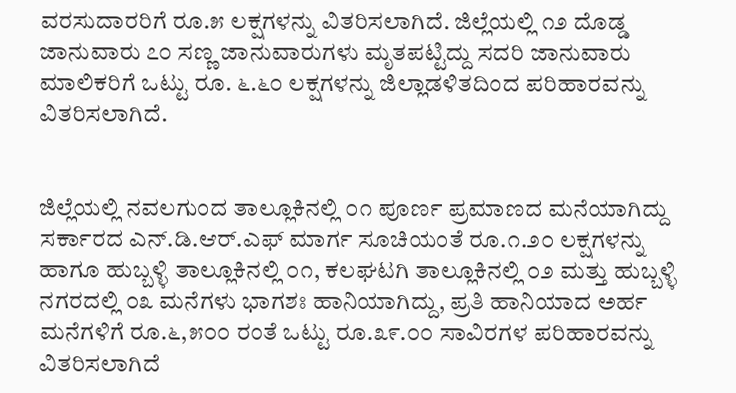ವರಸುದಾರರಿಗೆ ರೂ.೫ ಲಕ್ಷಗಳನ್ನು ವಿತರಿಸಲಾಗಿದೆ. ಜಿಲ್ಲೆಯಲ್ಲಿ ೧೨ ದೊಡ್ಡ ಜಾನುವಾರು ೭೦ ಸಣ್ಣ ಜಾನುವಾರುಗಳು ಮೃತಪಟ್ಟಿದ್ದು ಸದರಿ ಜಾನುವಾರು ಮಾಲಿಕರಿಗೆ ಒಟ್ಟು ರೂ. ೬.೬೦ ಲಕ್ಷಗಳನ್ನು ಜಿಲ್ಲಾಡಳಿತದಿಂದ ಪರಿಹಾರವನ್ನು ವಿತರಿಸಲಾಗಿದೆ.


ಜಿಲ್ಲೆಯಲ್ಲಿ ನವಲಗುಂದ ತಾಲ್ಲೂಕಿನಲ್ಲಿ ೦೧ ಪೂರ್ಣ ಪ್ರಮಾಣದ ಮನೆಯಾಗಿದ್ದು ಸರ್ಕಾರದ ಎನ್.ಡಿ.ಆರ್.ಎಫ್ ಮಾರ್ಗ ಸೂಚಿಯಂತೆ ರೂ.೧.೨೦ ಲಕ್ಷಗಳನ್ನು ಹಾಗೂ ಹುಬ್ಬಳ್ಳಿ ತಾಲ್ಲೂಕಿನಲ್ಲಿ ೦೧, ಕಲಘಟಗಿ ತಾಲ್ಲೂಕಿನಲ್ಲಿ ೦೨ ಮತ್ತು ಹುಬ್ಬಳ್ಳಿ ನಗರದಲ್ಲಿ ೦೩ ಮನೆಗಳು ಭಾಗಶಃ ಹಾನಿಯಾಗಿದ್ದು, ಪ್ರತಿ ಹಾನಿಯಾದ ಅರ್ಹ ಮನೆಗಳಿಗೆ ರೂ.೬,೫೦೦ ರಂತೆ ಒಟ್ಟು ರೂ.೩೯.೦೦ ಸಾವಿರಗಳ ಪರಿಹಾರವನ್ನು ವಿತರಿಸಲಾಗಿದೆ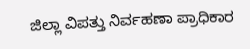ಜಿಲ್ಲಾ ವಿಪತ್ತು ನಿರ್ವಹಣಾ ಪ್ರಾಧಿಕಾರ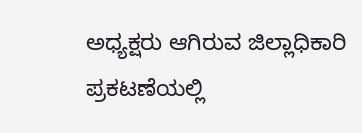ಅಧ್ಯಕ್ಷರು ಆಗಿರುವ ಜಿಲ್ಲಾಧಿಕಾರಿ ಪ್ರಕಟಣೆಯಲ್ಲಿ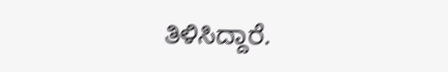ತಿಳಿಸಿದ್ದಾರೆ.